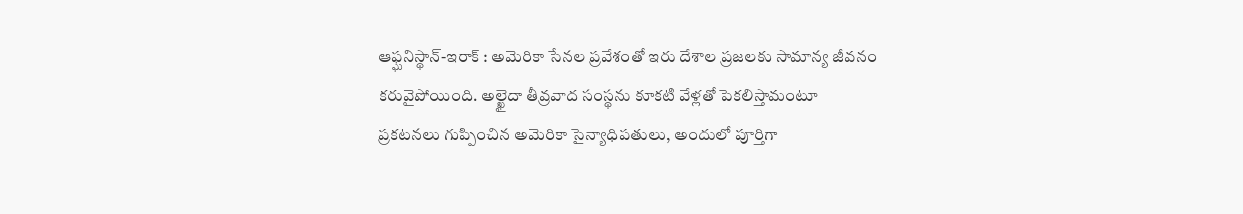ఆఫ్ఘనిస్థాన్-ఇరాక్ : అమెరికా సేనల ప్రవేశంతో ఇరు దేశాల ప్రజలకు సామాన్య జీవనం కరువైపోయింది. అల్ఖైదా తీవ్రవాద సంస్థను కూకటి వేళ్లతో పెకలిస్తామంటూ ప్రకటనలు గుప్పించిన అమెరికా సైన్యాధిపతులు, అందులో పూర్తిగా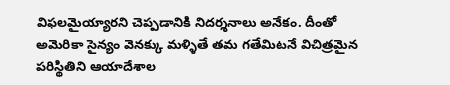విఫలమైయ్యారని చెప్పడానికి నిదర్శనాలు అనేకం. దీంతో అమెరికా సైన్యం వెనక్కు మళ్ళితే తమ గతేమిటనే విచిత్రమైన పరిస్థితిని ఆయాదేశాల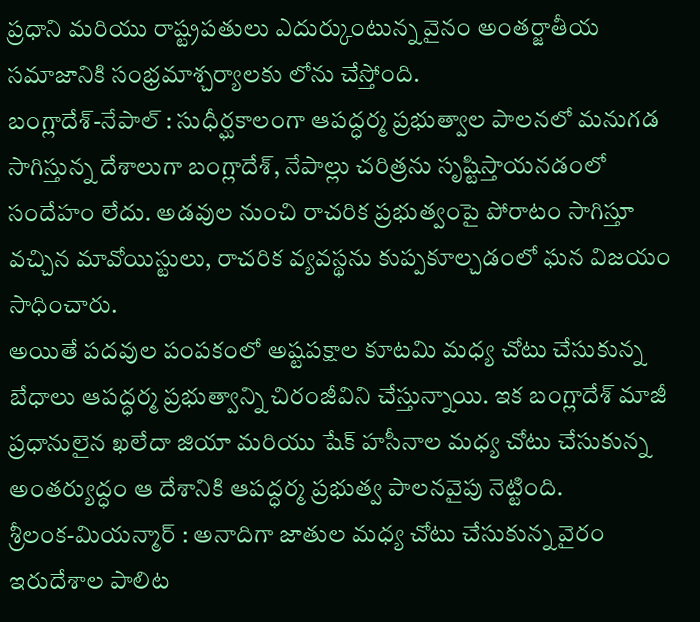ప్రధాని మరియు రాష్ట్రపతులు ఎదుర్కుంటున్న వైనం అంతర్జాతీయ సమాజానికి సంభ్రమాశ్చర్యాలకు లోను చేస్తోంది.
బంగ్లాదేశ్-నేపాల్ : సుధీర్ఘకాలంగా ఆపద్ధర్మ ప్రభుత్వాల పాలనలో మనుగడ సాగిస్తున్న దేశాలుగా బంగ్లాదేశ్, నేపాల్లు చరిత్రను సృష్టిస్తాయనడంలో సందేహం లేదు. అడవుల నుంచి రాచరిక ప్రభుత్వంపై పోరాటం సాగిస్తూ వచ్చిన మావోయిస్టులు, రాచరిక వ్యవస్థను కుప్పకూల్చడంలో ఘన విజయం సాధించారు.
అయితే పదవుల పంపకంలో అష్టపక్షాల కూటమి మధ్య చోటు చేసుకున్న బేధాలు ఆపద్ధర్మ ప్రభుత్వాన్ని చిరంజీవిని చేస్తున్నాయి. ఇక బంగ్లాదేశ్ మాజీ ప్రధానులైన ఖలేదా జియా మరియు షేక్ హసీనాల మధ్య చోటు చేసుకున్న అంతర్యుద్ధం ఆ దేశానికి ఆపద్ధర్మ ప్రభుత్వ పాలనవైపు నెట్టింది.
శ్రీలంక-మియన్మార్ : అనాదిగా జాతుల మధ్య చోటు చేసుకున్న వైరం ఇరుదేశాల పాలిట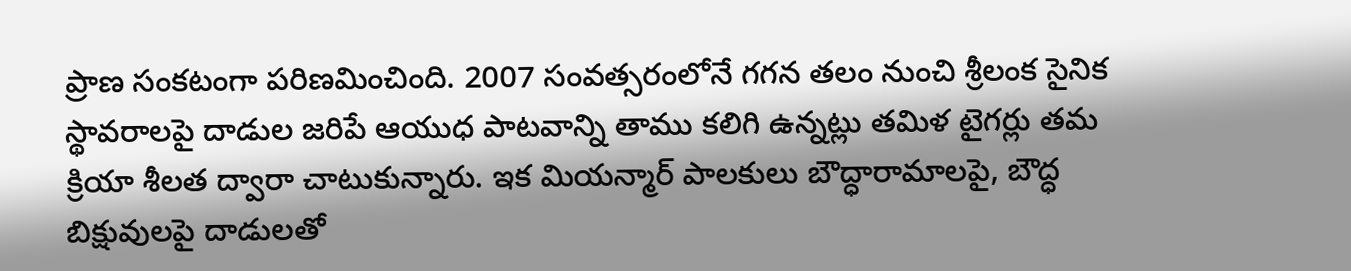ప్రాణ సంకటంగా పరిణమించింది. 2007 సంవత్సరంలోనే గగన తలం నుంచి శ్రీలంక సైనిక స్థావరాలపై దాడుల జరిపే ఆయుధ పాటవాన్ని తాము కలిగి ఉన్నట్లు తమిళ టైగర్లు తమ క్రియా శీలత ద్వారా చాటుకున్నారు. ఇక మియన్మార్ పాలకులు బౌద్ధారామాలపై, బౌద్ధ బిక్షువులపై దాడులతో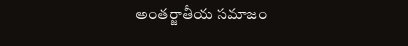అంతర్జాతీయ సమాజం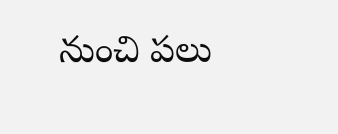నుంచి పలు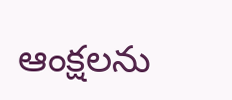ఆంక్షలను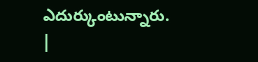ఎదుర్కుంటున్నారు.
|